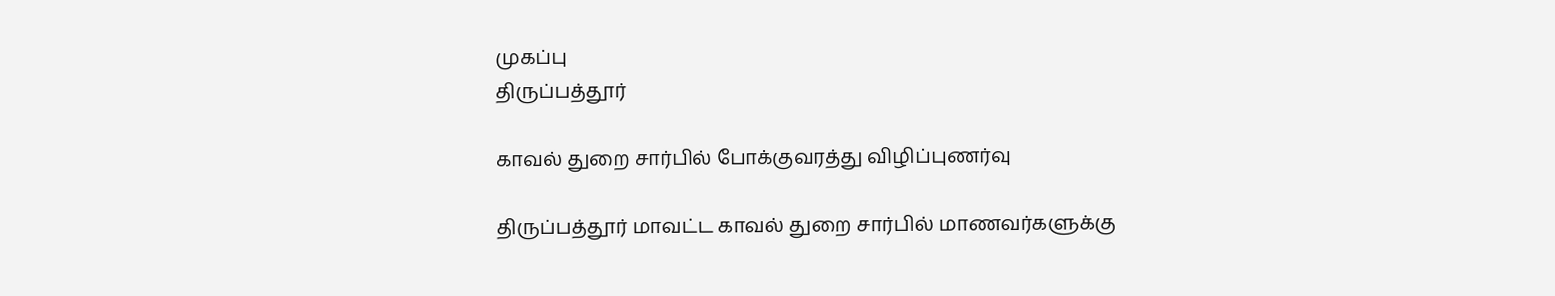முகப்பு
திருப்பத்தூர்

காவல் துறை சார்பில் போக்குவரத்து விழிப்புணர்வு

திருப்பத்தூர் மாவட்ட காவல் துறை சார்பில் மாணவர்களுக்கு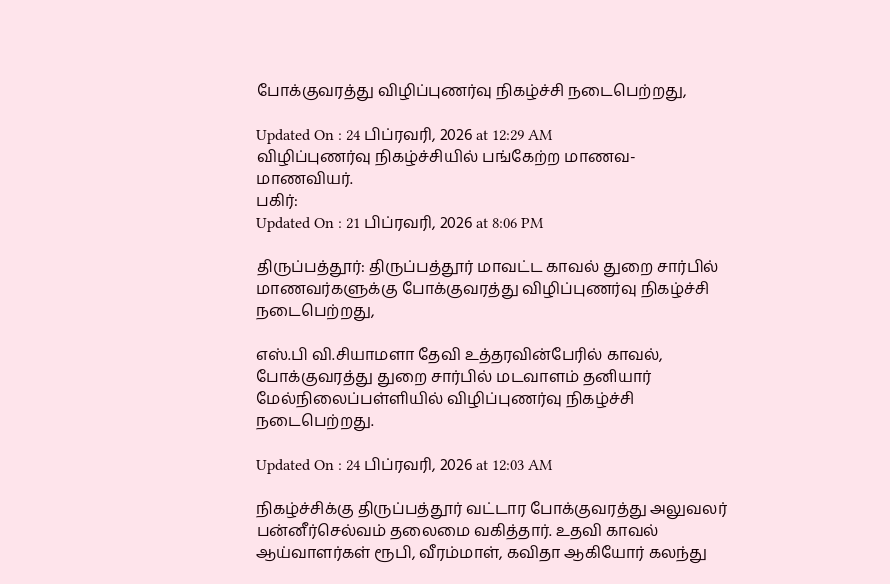போக்குவரத்து விழிப்புணர்வு நிகழ்ச்சி நடைபெற்றது,

Updated On : 24 பிப்ரவரி, 2026 at 12:29 AM
விழிப்புணர்வு நிகழ்ச்சியில் பங்கேற்ற மாணவ-மாணவியர்.
பகிர்:
Updated On : 21 பிப்ரவரி, 2026 at 8:06 PM

திருப்பத்தூர்: திருப்பத்தூர் மாவட்ட காவல் துறை சார்பில் மாணவர்களுக்கு போக்குவரத்து விழிப்புணர்வு நிகழ்ச்சி நடைபெற்றது,

எஸ்.பி வி.சியாமளா தேவி உத்தரவின்பேரில் காவல், போக்குவரத்து துறை சார்பில் மடவாளம் தனியார் மேல்நிலைப்பள்ளியில் விழிப்புணர்வு நிகழ்ச்சி நடைபெற்றது.

Updated On : 24 பிப்ரவரி, 2026 at 12:03 AM

நிகழ்ச்சிக்கு திருப்பத்தூர் வட்டார போக்குவரத்து அலுவலர் பன்னீர்செல்வம் தலைமை வகித்தார். உதவி காவல் ஆய்வாளர்கள் ரூபி, வீரம்மாள், கவிதா ஆகியோர் கலந்து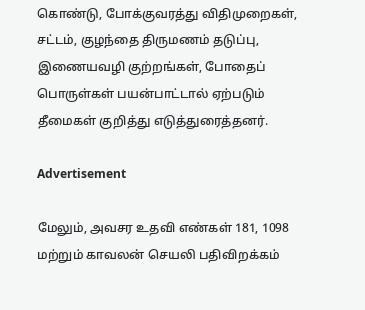கொண்டு, போக்குவரத்து விதிமுறைகள், சட்டம், குழந்தை திருமணம் தடுப்பு, இணையவழி குற்றங்கள், போதைப் பொருள்கள் பயன்பாட்டால் ஏற்படும் தீமைகள் குறித்து எடுத்துரைத்தனர்.

Advertisement

மேலும், அவசர உதவி எண்கள் 181, 1098 மற்றும் காவலன் செயலி பதிவிறக்கம்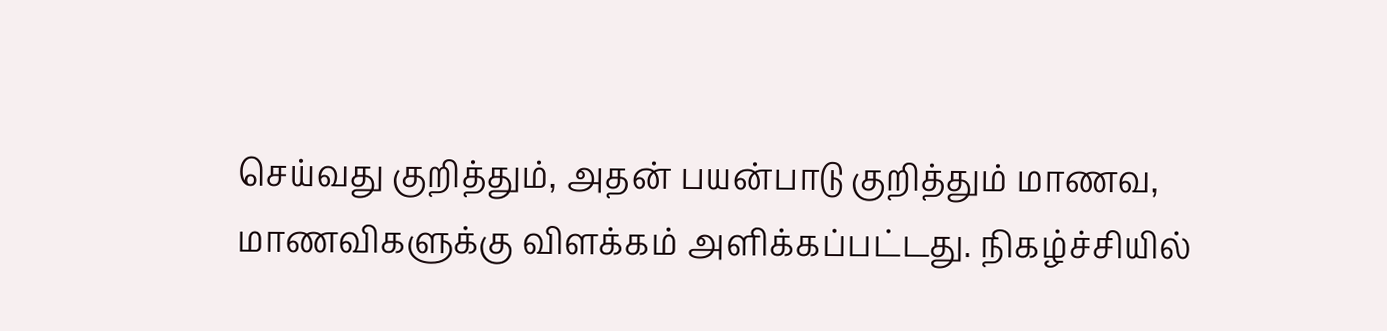செய்வது குறித்தும், அதன் பயன்பாடு குறித்தும் மாணவ, மாணவிகளுக்கு விளக்கம் அளிக்கப்பட்டது. நிகழ்ச்சியில்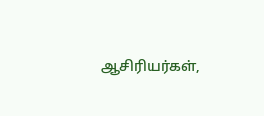ஆசிரியர்கள்,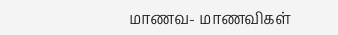மாணவ- மாணவிகள்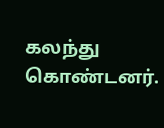கலந்து கொண்டனர்.